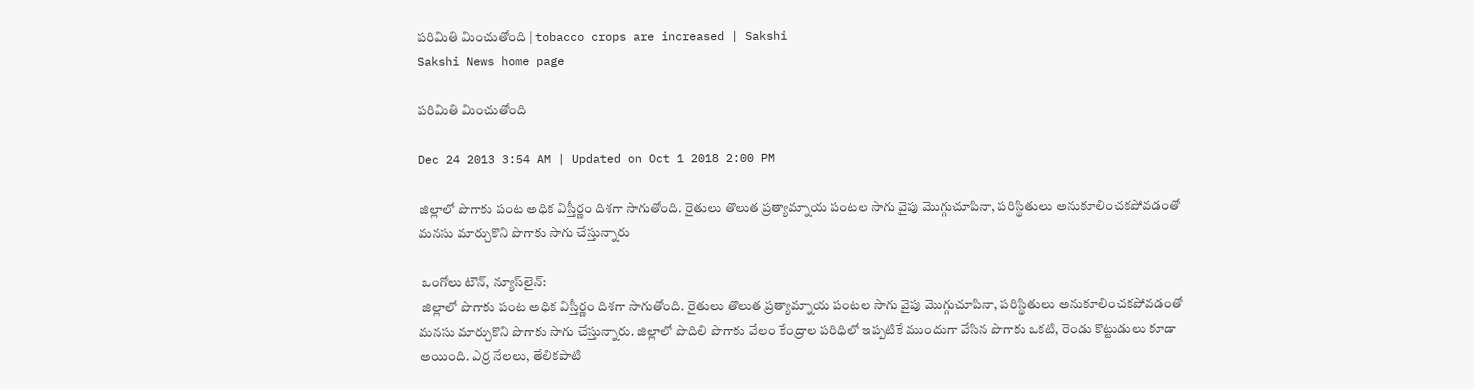పరిమితి మించుతోంది | tobacco crops are increased | Sakshi
Sakshi News home page

పరిమితి మించుతోంది

Dec 24 2013 3:54 AM | Updated on Oct 1 2018 2:00 PM

జిల్లాలో పొగాకు పంట అధిక విస్తీర్ణం దిశగా సాగుతోంది. రైతులు తొలుత ప్రత్యామ్నాయ పంటల సాగు వైపు మొగ్గుచూపినా, పరిస్థితులు అనుకూలించకపోవడంతో మనసు మార్చుకొని పొగాకు సాగు చేస్తున్నారు

 ఒంగోలు టౌన్, న్యూస్‌లైన్:
 జిల్లాలో పొగాకు పంట అధిక విస్తీర్ణం దిశగా సాగుతోంది. రైతులు తొలుత ప్రత్యామ్నాయ పంటల సాగు వైపు మొగ్గుచూపినా, పరిస్థితులు అనుకూలించకపోవడంతో మనసు మార్చుకొని పొగాకు సాగు చేస్తున్నారు. జిల్లాలో పొదిలి పొగాకు వేలం కేంద్రాల పరిధిలో ఇప్పటికే ముందుగా వేసిన పొగాకు ఒకటి, రెండు కొట్టుడులు కూడా అయింది. ఎర్ర నేలలు, తేలికపాటి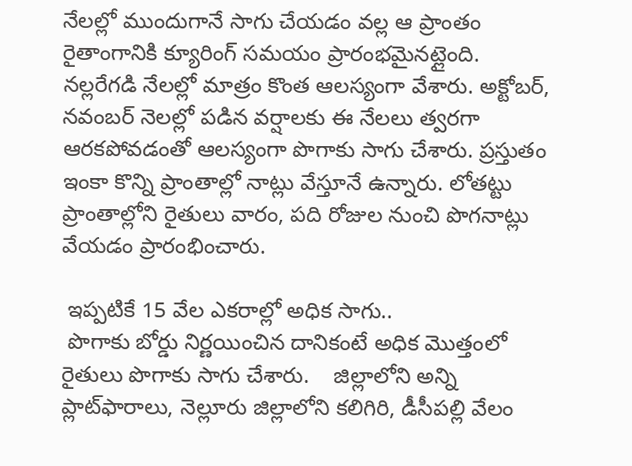నేలల్లో ముందుగానే సాగు చేయడం వల్ల ఆ ప్రాంతం రైతాంగానికి క్యూరింగ్ సమయం ప్రారంభమైనట్లైంది.  నల్లరేగడి నేలల్లో మాత్రం కొంత ఆలస్యంగా వేశారు. అక్టోబర్, నవంబర్ నెలల్లో పడిన వర్షాలకు ఈ నేలలు త్వరగా ఆరకపోవడంతో ఆలస్యంగా పొగాకు సాగు చేశారు. ప్రస్తుతం ఇంకా కొన్ని ప్రాంతాల్లో నాట్లు వేస్తూనే ఉన్నారు. లోతట్టు ప్రాంతాల్లోని రైతులు వారం, పది రోజుల నుంచి పొగనాట్లు వేయడం ప్రారంభించారు.

 ఇప్పటికే 15 వేల ఎకరాల్లో అధిక సాగు..
 పొగాకు బోర్డు నిర్ణయించిన దానికంటే అధిక మొత్తంలో రైతులు పొగాకు సాగు చేశారు.    జిల్లాలోని అన్ని ప్లాట్‌ఫారాలు, నెల్లూరు జిల్లాలోని కలిగిరి, డీసీపల్లి వేలం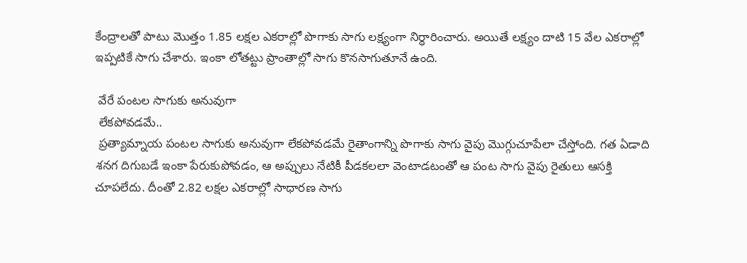కేంద్రాలతో పాటు మొత్తం 1.85 లక్షల ఎకరాల్లో పొగాకు సాగు లక్ష్యంగా నిర్ధారించారు. అయితే లక్ష్యం దాటి 15 వేల ఎకరాల్లో ఇప్పటికే సాగు చేశారు. ఇంకా లోతట్టు ప్రాంతాల్లో సాగు కొనసాగుతూనే ఉంది.

 వేరే పంటల సాగుకు అనువుగా
 లేకపోవడమే..
 ప్రత్యామ్నాయ పంటల సాగుకు అనువుగా లేకపోవడమే రైతాంగాన్ని పొగాకు సాగు వైపు మొగ్గుచూపేలా చేస్తోంది. గత ఏడాది శనగ దిగుబడే ఇంకా పేరుకుపోవడం, ఆ అప్పులు నేటికీ పీడకలలా వెంటాడటంతో ఆ పంట సాగు వైపు రైతులు ఆసక్తి చూపలేదు. దీంతో 2.82 లక్షల ఎకరాల్లో సాధారణ సాగు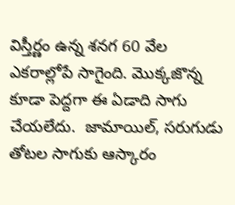విస్తీర్ణం ఉన్న శనగ 60 వేల ఎకరాల్లోపే సాగైంది. మొక్కజొన్న కూడా పెద్దగా ఈ ఏడాది సాగు చేయలేదు.  జామాయిల్, సరుగుడు తోటల సాగుకు ఆస్కారం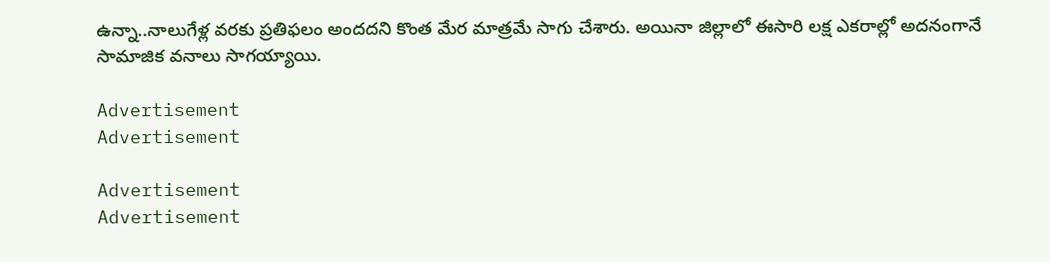ఉన్నా..నాలుగేళ్ల వరకు ప్రతిఫలం అందదని కొంత మేర మాత్రమే సాగు చేశారు. అయినా జిల్లాలో ఈసారి లక్ష ఎకరాల్లో అదనంగానే సామాజిక వనాలు సాగయ్యాయి.

Advertisement
Advertisement

Advertisement
Advertisement